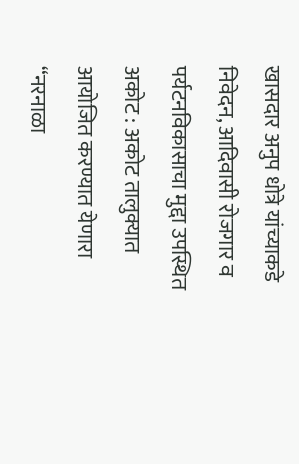खासदार अनुप धोत्रे यांच्याकडे निवेदन, आदिवासी रोजगार व पर्यटनविकासाचा मुद्दा उपस्थित
अकोट : अकोट तालुक्यात आयोजित करण्यात येणारा “नरनाळा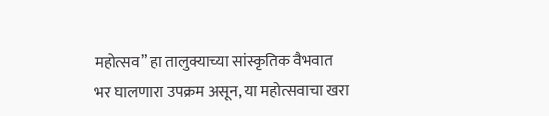महोत्सव” हा तालुक्याच्या सांस्कृतिक वैभवात भर घालणारा उपक्रम असून, या महोत्सवाचा खरा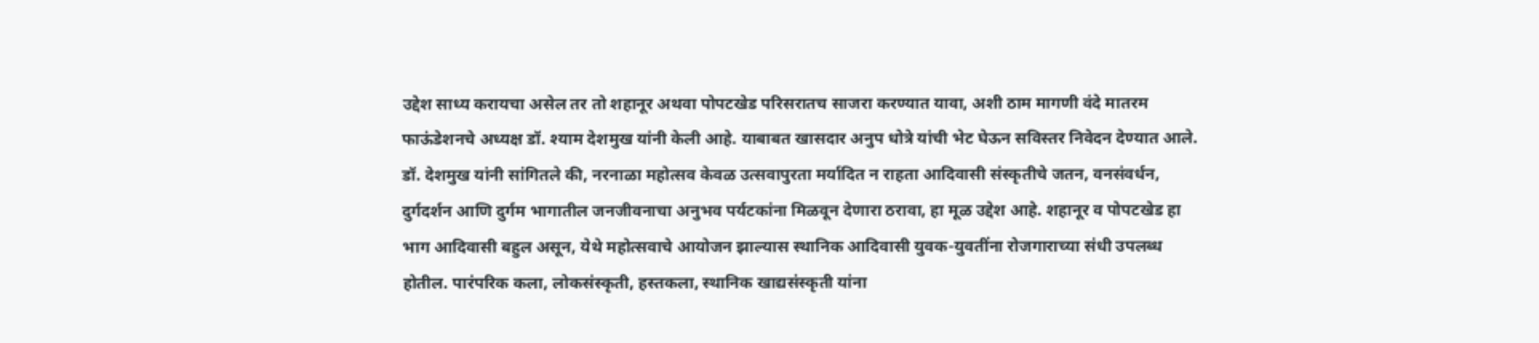उद्देश साध्य करायचा असेल तर तो शहानूर अथवा पोपटखेड परिसरातच साजरा करण्यात यावा, अशी ठाम मागणी वंदे मातरम फाऊंडेशनचे अध्यक्ष डॉ. श्याम देशमुख यांनी केली आहे. याबाबत खासदार अनुप धोत्रे यांची भेट घेऊन सविस्तर निवेदन देण्यात आले.
डॉ. देशमुख यांनी सांगितले की, नरनाळा महोत्सव केवळ उत्सवापुरता मर्यादित न राहता आदिवासी संस्कृतीचे जतन, वनसंवर्धन, दुर्गदर्शन आणि दुर्गम भागातील जनजीवनाचा अनुभव पर्यटकांना मिळवून देणारा ठरावा, हा मूळ उद्देश आहे. शहानूर व पोपटखेड हा भाग आदिवासी बहुल असून, येथे महोत्सवाचे आयोजन झाल्यास स्थानिक आदिवासी युवक-युवतींना रोजगाराच्या संधी उपलब्ध होतील. पारंपरिक कला, लोकसंस्कृती, हस्तकला, स्थानिक खाद्यसंस्कृती यांना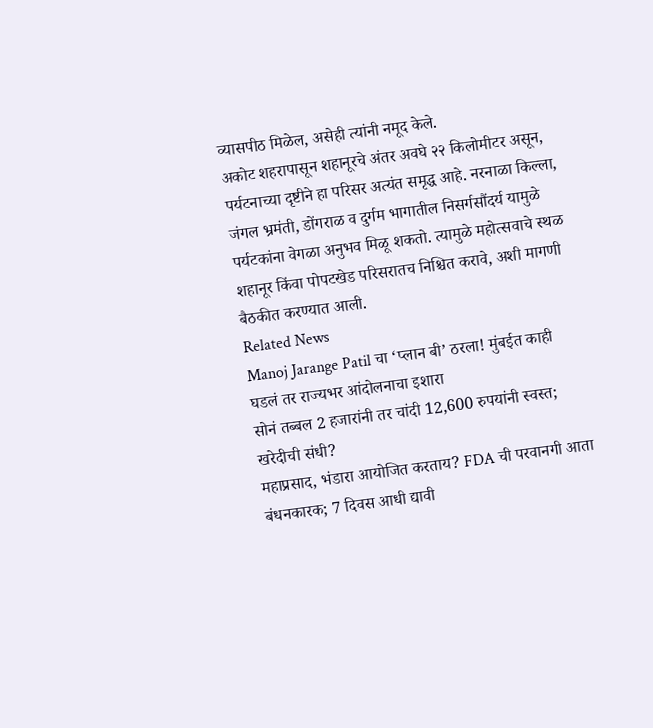व्यासपीठ मिळेल, असेही त्यांनी नमूद केले.
अकोट शहरापासून शहानूरचे अंतर अवघे २२ किलोमीटर असून, पर्यटनाच्या दृष्टीने हा परिसर अत्यंत समृद्ध आहे. नरनाळा किल्ला, जंगल भ्रमंती, डोंगराळ व दुर्गम भागातील निसर्गसौंदर्य यामुळे पर्यटकांना वेगळा अनुभव मिळू शकतो. त्यामुळे महोत्सवाचे स्थळ शहानूर किंवा पोपटखेड परिसरातच निश्चित करावे, अशी मागणी बैठकीत करण्यात आली.
Related News
Manoj Jarange Patil चा ‘प्लान बी’ ठरला! मुंबईत काही घडलं तर राज्यभर आंदोलनाचा इशारा
सोनं तब्बल 2 हजारांनी तर चांदी 12,600 रुपयांनी स्वस्त; खरेदीची संधी?
महाप्रसाद, भंडारा आयोजित करताय? FDA ची परवानगी आता बंधनकारक; 7 दिवस आधी द्यावी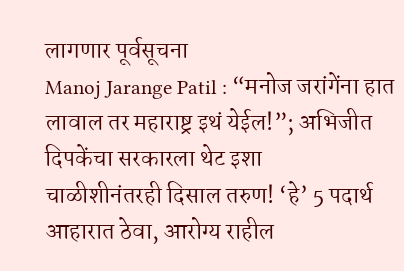लागणार पूर्वसूचना
Manoj Jarange Patil : “मनोज जरांगेंना हात लावाल तर महाराष्ट्र इथं येईल!”; अभिजीत दिपकेंचा सरकारला थेट इशा
चाळीशीनंतरही दिसाल तरुण! ‘हे’ 5 पदार्थ आहारात ठेवा, आरोग्य राहील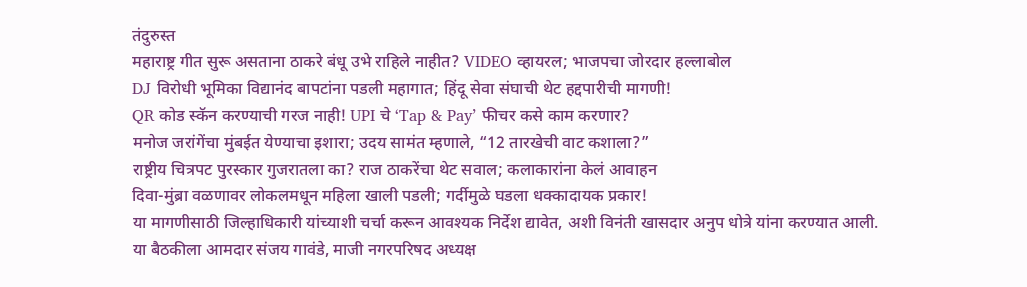तंदुरुस्त
महाराष्ट्र गीत सुरू असताना ठाकरे बंधू उभे राहिले नाहीत? VIDEO व्हायरल; भाजपचा जोरदार हल्लाबोल
DJ विरोधी भूमिका विद्यानंद बापटांना पडली महागात; हिंदू सेवा संघाची थेट हद्दपारीची मागणी!
QR कोड स्कॅन करण्याची गरज नाही! UPI चे ‘Tap & Pay’ फीचर कसे काम करणार?
मनोज जरांगेंचा मुंबईत येण्याचा इशारा; उदय सामंत म्हणाले, “12 तारखेची वाट कशाला?”
राष्ट्रीय चित्रपट पुरस्कार गुजरातला का? राज ठाकरेंचा थेट सवाल; कलाकारांना केलं आवाहन
दिवा-मुंब्रा वळणावर लोकलमधून महिला खाली पडली; गर्दीमुळे घडला धक्कादायक प्रकार!
या मागणीसाठी जिल्हाधिकारी यांच्याशी चर्चा करून आवश्यक निर्देश द्यावेत, अशी विनंती खासदार अनुप धोत्रे यांना करण्यात आली. या बैठकीला आमदार संजय गावंडे, माजी नगरपरिषद अध्यक्ष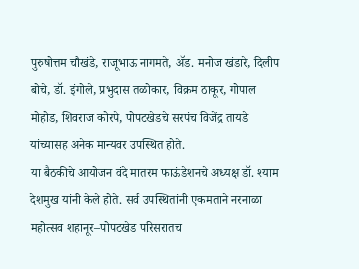पुरुषोत्तम चौखंडे, राजूभाऊ नागमते, ॲड. मनोज खंडारे, दिलीप बोचे, डॉ. इंगोले, प्रभुदास तळोकार, विक्रम ठाकूर, गोपाल मोहोड, शिवराज कोरपे, पोपटखेडचे सरपंच विजेंद्र तायडे यांच्यासह अनेक मान्यवर उपस्थित होते.
या बैठकीचे आयोजन वंदे मातरम फाऊंडेशनचे अध्यक्ष डॉ. श्याम देशमुख यांनी केले होते. सर्व उपस्थितांनी एकमताने नरनाळा महोत्सव शहानूर–पोपटखेड परिसरातच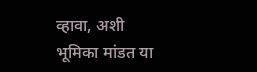व्हावा, अशी भूमिका मांडत या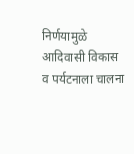निर्णयामुळे आदिवासी विकास व पर्यटनाला चालना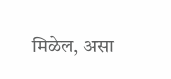मिळेल, असा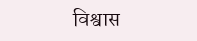विश्वास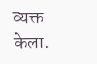व्यक्त केला.